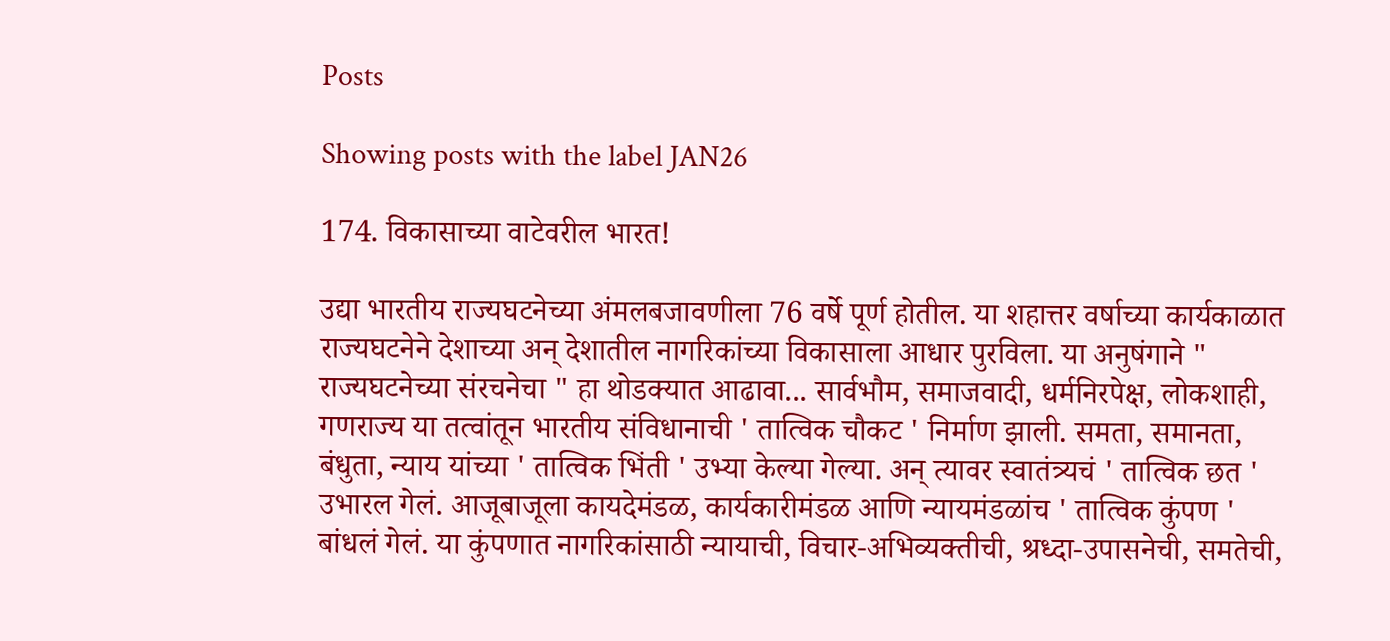Posts

Showing posts with the label JAN26

174. विकासाच्या वाटेवरील भारत!

उद्या भारतीय राज्यघटनेच्या अंमलबजावणीला 76 वर्षे पूर्ण होतील. या शहात्तर वर्षाच्या कार्यकाळात राज्यघटनेने देशाच्या अन् देशातील नागरिकांच्या विकासाला आधार पुरविला. या अनुषंगाने " राज्यघटनेच्या संरचनेचा " हा थोडक्यात आढावा... सार्वभौम, समाजवादी, धर्मनिरपेक्ष, लोकशाही, गणराज्य या तत्वांतून भारतीय संविधानाची ' तात्विक चौकट ' निर्माण झाली. समता, समानता, बंधुता, न्याय यांच्या ' तात्विक भिंती ' उभ्या केल्या गेल्या. अन् त्यावर स्वातंत्र्यचं ' तात्विक छत ' उभारल गेलं. आजूबाजूला कायदेमंडळ, कार्यकारीमंडळ आणि न्यायमंडळांच ' तात्विक कुंपण ' बांधलं गेलं. या कुंपणात नागरिकांसाठी न्यायाची, विचार-अभिव्यक्तीची, श्रध्दा-उपासनेची, समतेची,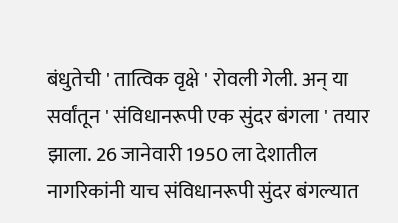बंधुतेची ' तात्विक वृक्षे ' रोवली गेली. अन् या सर्वांतून ' संविधानरूपी एक सुंदर बंगला ' तयार झाला. 26 जानेवारी 1950 ला देशातील नागरिकांनी याच संविधानरूपी सुंदर बंगल्यात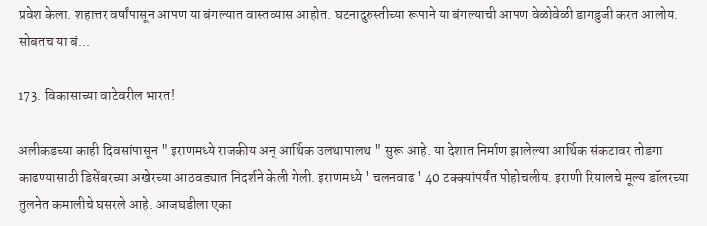प्रवेश केला. शहात्तर वर्षांपासून आपण या बंगल्यात वास्तव्यास आहोत. घटनादुरुस्तीच्या रूपाने या बंगल्याची आपण वेळोवेळी डागडुजी करत आलोय. सोबतच या बं...

173. विकासाच्या वाटेवरील भारत!

अलीकडच्या काही दिवसांपासून " इराणमध्ये राजकीय अन् आर्थिक उलथापालथ " सुरू आहे. या देशात निर्माण झालेल्या आर्थिक संकटावर तोडगा काढण्यासाठी डिसेंबरच्या अखेरच्या आठवड्यात निदर्शने केली गेली. इराणमध्ये ' चलनवाढ ' 40 टक्क्यांपर्यंत पोहोचलीय. इराणी रियालचे मूल्य डॉलरच्या तुलनेत कमालीचे घसरले आहे. आजघडीला एका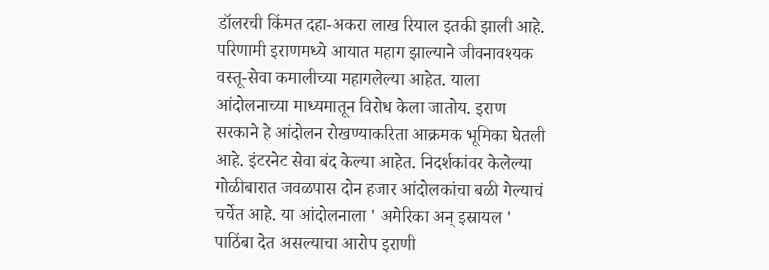डॉलरची किंमत दहा-अकरा लाख रियाल इतकी झाली आहे. परिणामी इराणमध्ये आयात महाग झाल्याने जीवनावश्यक वस्तू-सेवा कमालीच्या महागलेल्या आहेत. याला आंदोलनाच्या माध्यमातून विरोध केला जातोय. इराण सरकाने हे आंदोलन रोखण्याकरिता आक्रमक भूमिका घेतली आहे. इंटरनेट सेवा बंद केल्या आहेत. निदर्शकांवर केलेल्या गोळीबारात जवळपास दोन हजार आंदोलकांचा बळी गेल्याचं चर्चेत आहे. या आंदोलनाला ' अमेरिका अन् इस्रायल ' पाठिंबा देत असल्याचा आरोप इराणी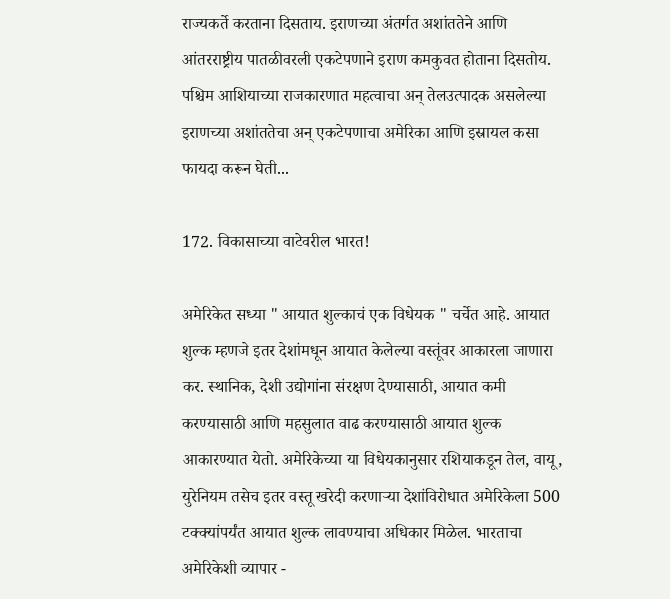राज्यकर्ते करताना दिसताय. इराणच्या अंतर्गत अशांततेने आणि आंतरराष्ट्रीय पातळीवरली एकटेपणाने इराण कमकुवत होताना दिसतोय. पश्चिम आशियाच्या राजकारणात महत्वाचा अन् तेलउत्पादक असलेल्या इराणच्या अशांततेचा अन् एकटेपणाचा अमेरिका आणि इस्रायल कसा फायदा करून घेती...

172. विकासाच्या वाटेवरील भारत!

अमेरिकेत सध्या " आयात शुल्काचं एक विधेयक " चर्चेत आहे. आयात शुल्क म्हणजे इतर देशांमधून आयात केलेल्या वस्तूंवर आकारला जाणारा कर. स्थानिक, देशी उद्योगांना संरक्षण देण्यासाठी, आयात कमी करण्यासाठी आणि महसुलात वाढ करण्यासाठी आयात शुल्क आकारण्यात येतो. अमेरिकेच्या या विधेयकानुसार रशियाकडून तेल, वायू, युरेनियम तसेच इतर वस्तू खरेदी करणाऱ्या देशांविरोधात अमेरिकेला 500 टक्क्यांपर्यंत आयात शुल्क लावण्याचा अधिकार मिळेल. भारताचा अमेरिकेशी व्यापार -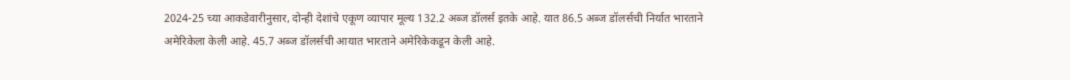2024-25 च्या आकडेवारीनुसार, दोन्ही देशांचे एकूण व्यापार मूल्य 132.2 अब्ज डॉलर्स इतके आहे. यात 86.5 अब्ज डॉलर्सची निर्यात भारताने अमेरिकेला केली आहे. 45.7 अब्ज डॉलर्सची आयात भारताने अमेरिकेकडून केली आहे.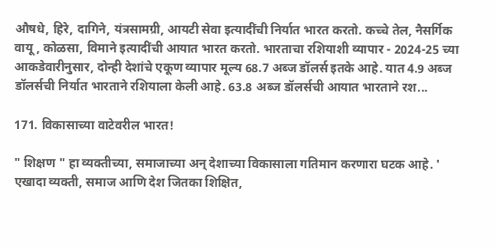औषधे, हिरे, दागिने, यंत्रसामग्री, आयटी सेवा इत्यादींची निर्यात भारत करतो. कच्चे तेल, नैसर्गिक वायू, कोळसा, विमाने इत्यादींची आयात भारत करतो. भारताचा रशियाशी व्यापार - 2024-25 च्या आकडेवारीनुसार, दोन्ही देशांचे एकूण व्यापार मूल्य 68.7 अब्ज डॉलर्स इतके आहे. यात 4.9 अब्ज डॉलर्सची निर्यात भारताने रशियाला केली आहे. 63.8 अब्ज डॉलर्सची आयात भारताने रश...

171. विकासाच्या वाटेवरील भारत!

" शिक्षण " हा व्यक्तीच्या, समाजाच्या अन् देशाच्या विकासाला गतिमान करणारा घटक आहे. ' एखादा व्यक्ती, समाज आणि देश जितका शिक्षित,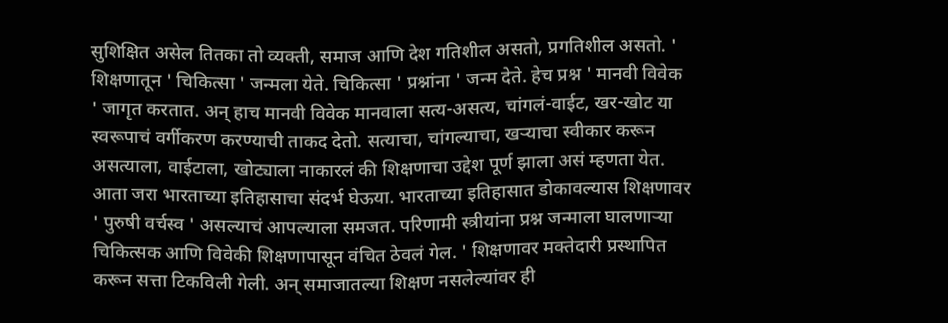सुशिक्षित असेल तितका तो व्यक्ती, समाज आणि देश गतिशील असतो, प्रगतिशील असतो. ' शिक्षणातून ' चिकित्सा ' जन्मला येते. चिकित्सा ' प्रश्नांना ' जन्म देते. हेच प्रश्न ' मानवी विवेक ' जागृत करतात. अन् हाच मानवी विवेक मानवाला सत्य-असत्य, चांगलं-वाईट, खर-खोट या स्वरूपाचं वर्गीकरण करण्याची ताकद देतो. सत्याचा, चांगल्याचा, खऱ्याचा स्वीकार करून असत्याला, वाईटाला, खोट्याला नाकारलं की शिक्षणाचा उद्देश पूर्ण झाला असं म्हणता येत. आता जरा भारताच्या इतिहासाचा संदर्भ घेऊया. भारताच्या इतिहासात डोकावल्यास शिक्षणावर ' पुरुषी वर्चस्व ' असल्याचं आपल्याला समजत. परिणामी स्त्रीयांना प्रश्न जन्माला घालणाऱ्या चिकित्सक आणि विवेकी शिक्षणापासून वंचित ठेवलं गेल. ' शिक्षणावर मक्तेदारी प्रस्थापित करून सत्ता टिकविली गेली. अन् समाजातल्या शिक्षण नसलेल्यांवर ही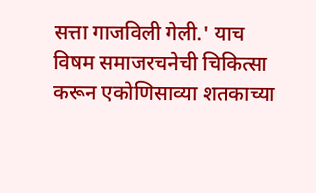सत्ता गाजविली गेली.' याच विषम समाजरचनेची चिकित्सा करून एकोणिसाव्या शतकाच्या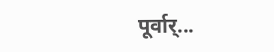पूर्वार्...